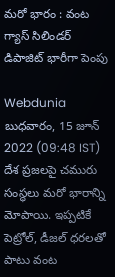మరో భారం : వంట గ్యాస్ సిలిండర్ డిపాజిట్ భారీగా పెంపు

Webdunia
బుధవారం, 15 జూన్ 2022 (09:48 IST)
దేశ ప్రజలపై చమురు సంస్థలు మరో భారాన్ని మోపాయి. ఇప్పటికే పెట్రోల్, డీజల్ ధరలతో పాటు వంట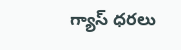గ్యాస్ ధరలు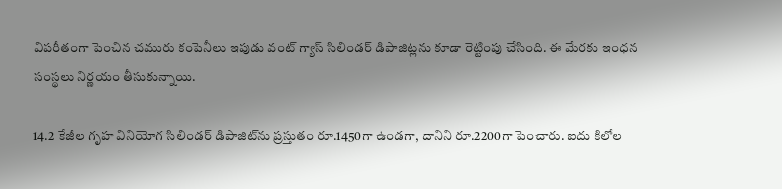విపరీతంగా పెంచిన చమురు కంపెనీలు ఇపుడు వంట్ గ్యాస్ సిలిండర్ డిపాజిట్లను కూడా రెట్టింపు చేసింది. ఈ మేరకు ఇంధన సంస్థలు నిర్ణయం తీసుకున్నాయి.

14.2 కేజీల గృహ వినియోగ సిలిండర్ డిపాజిట్‌ను ప్రస్తుతం రూ.1450గా ఉండగా, దానిని రూ.2200గా పెంచారు. ఐదు కిలోల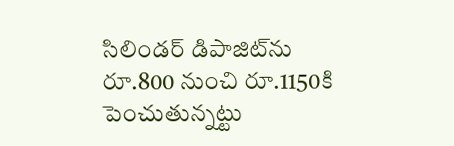సిలిండర్‌ డిపాజిట్‌ను రూ.800 నుంచి రూ.1150కి పెంచుతున్నట్టు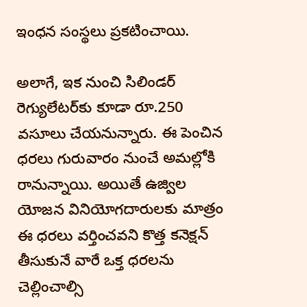ఇంధన సంస్థలు ప్రకటించాయి.

అలాగే, ఇక నుంచి సిలిండర్ రెగ్యులేటర్‌కు కూడా రూ.250 వసూలు చేయనున్నారు. ఈ పెంచిన ధరలు గురువారం నుంచే అమల్లోకి రానున్నాయి. అయితే ఉజ్విల యోజన వినియోగదారులకు మాత్రం ఈ ధరలు వర్తించవని కొత్త కనెక్షన్ తీసుకునే వారే ఒక్త ధరలను చెల్లించాల్సి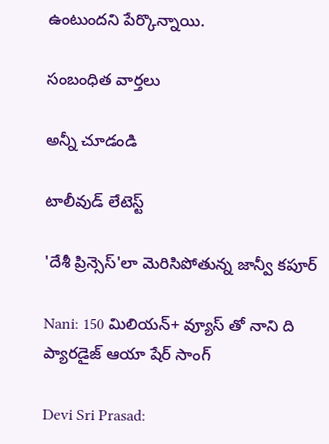ఉంటుందని పేర్కొన్నాయి.

సంబంధిత వార్తలు

అన్నీ చూడండి

టాలీవుడ్ లేటెస్ట్

'దేశీ ప్రిన్సెస్‌'లా మెరిసిపోతున్న జాన్వీ కపూర్

Nani: 150 మిలియన్+ వ్యూస్ తో నాని ది ప్యారడైజ్ ఆయా షేర్ సాంగ్

Devi Sri Prasad: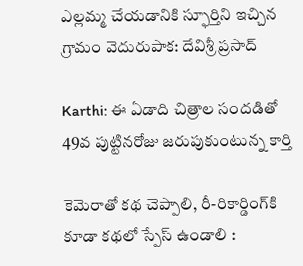ఎల్లమ్మ చేయడానికి స్ఫూర్తిని ఇచ్చిన గ్రామం వెదురుపాక: దేవిశ్రీ ప్రసాద్

Karthi: ఈ ఏడాది చిత్రాల సందడితో 49వ పుట్టినరోజు జరుపుకుంటున్న కార్తి

కెమెరాతో కథ చెప్పాలి, రీ-రికార్డింగ్‌కి కూడా కథలో స్పేస్ ఉండాలి :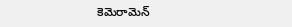కెమెరామెన్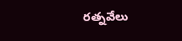రత్నవేలు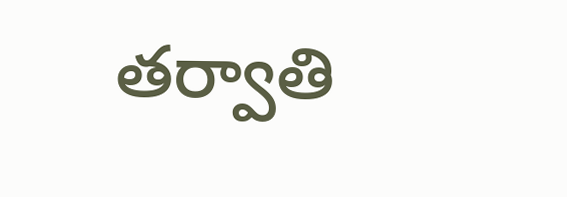తర్వాతి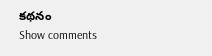కథనం
Show comments